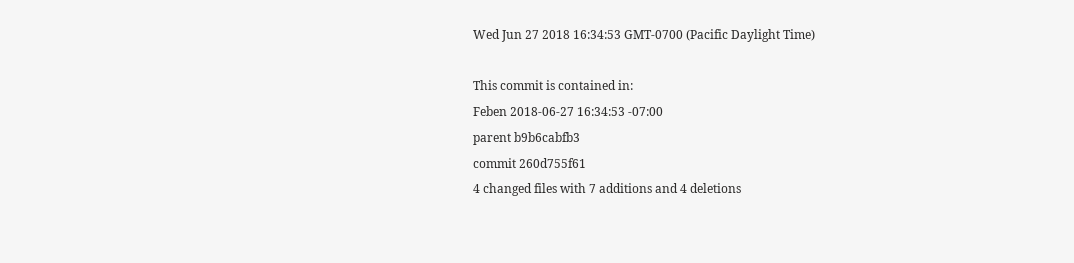Wed Jun 27 2018 16:34:53 GMT-0700 (Pacific Daylight Time)

This commit is contained in:
Feben 2018-06-27 16:34:53 -07:00
parent b9b6cabfb3
commit 260d755f61
4 changed files with 7 additions and 4 deletions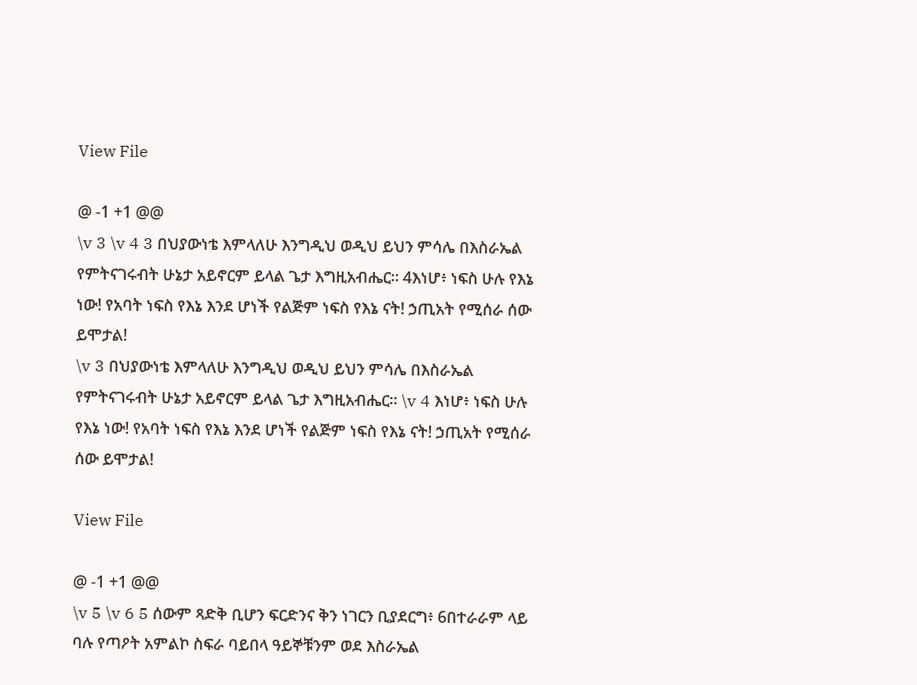View File

@ -1 +1 @@
\v 3 \v 4 3 በህያውነቴ እምላለሁ እንግዲህ ወዲህ ይህን ምሳሌ በእስራኤል የምትናገሩብት ሁኔታ አይኖርም ይላል ጌታ እግዚአብሔር። 4እነሆ፥ ነፍስ ሁሉ የእኔ ነው! የአባት ነፍስ የእኔ እንደ ሆነች የልጅም ነፍስ የእኔ ናት! ኃጢአት የሚሰራ ሰው ይሞታል!
\v 3 በህያውነቴ እምላለሁ እንግዲህ ወዲህ ይህን ምሳሌ በእስራኤል የምትናገሩብት ሁኔታ አይኖርም ይላል ጌታ እግዚአብሔር። \v 4 እነሆ፥ ነፍስ ሁሉ የእኔ ነው! የአባት ነፍስ የእኔ እንደ ሆነች የልጅም ነፍስ የእኔ ናት! ኃጢአት የሚሰራ ሰው ይሞታል!

View File

@ -1 +1 @@
\v 5 \v 6 5 ሰውም ጻድቅ ቢሆን ፍርድንና ቅን ነገርን ቢያደርግ፥ 6በተራራም ላይ ባሉ የጣዖት አምልኮ ስፍራ ባይበላ ዓይኞቹንም ወደ እስራኤል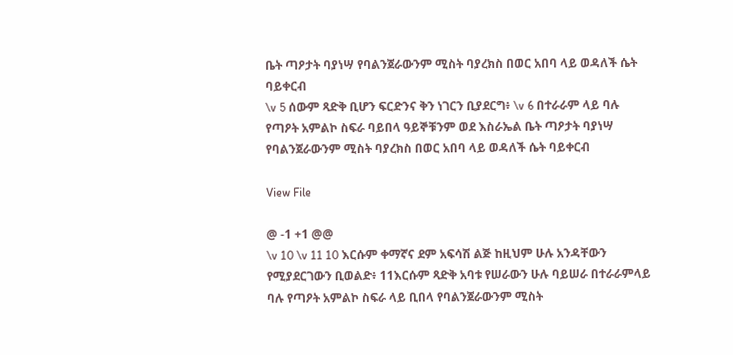ቤት ጣዖታት ባያነሣ የባልንጀራውንም ሚስት ባያረክስ በወር አበባ ላይ ወዳለች ሴት ባይቀርብ
\v 5 ሰውም ጻድቅ ቢሆን ፍርድንና ቅን ነገርን ቢያደርግ፥ \v 6 በተራራም ላይ ባሉ የጣዖት አምልኮ ስፍራ ባይበላ ዓይኞቹንም ወደ እስራኤል ቤት ጣዖታት ባያነሣ የባልንጀራውንም ሚስት ባያረክስ በወር አበባ ላይ ወዳለች ሴት ባይቀርብ

View File

@ -1 +1 @@
\v 10 \v 11 10 እርሱም ቀማኛና ደም አፍሳሽ ልጅ ከዚህም ሁሉ አንዳቸውን የሚያደርገውን ቢወልድ፥ 11እርሱም ጻድቅ አባቱ የሠራውን ሁሉ ባይሠራ በተራራምላይ ባሉ የጣዖት አምልኮ ስፍራ ላይ ቢበላ የባልንጀራውንም ሚስት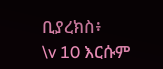ቢያረክስ፥
\v 10 እርሱም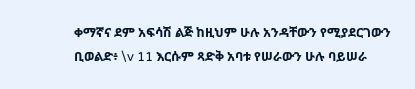ቀማኛና ደም አፍሳሽ ልጅ ከዚህም ሁሉ አንዳቸውን የሚያደርገውን ቢወልድ፥ \v 11 እርሱም ጻድቅ አባቱ የሠራውን ሁሉ ባይሠራ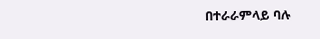በተራራምላይ ባሉ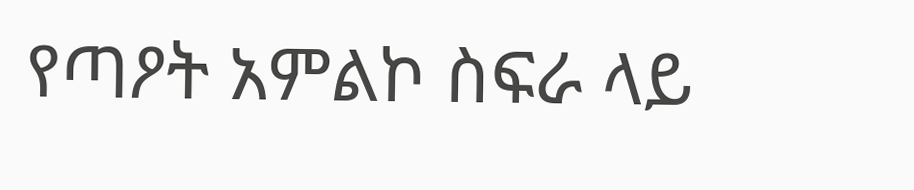የጣዖት አምልኮ ስፍራ ላይ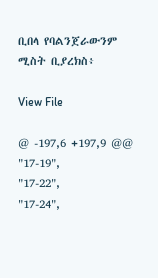ቢበላ የባልንጀራውንም ሚስት ቢያረክስ፥

View File

@ -197,6 +197,9 @@
"17-19",
"17-22",
"17-24",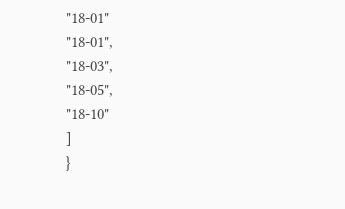"18-01"
"18-01",
"18-03",
"18-05",
"18-10"
]
}